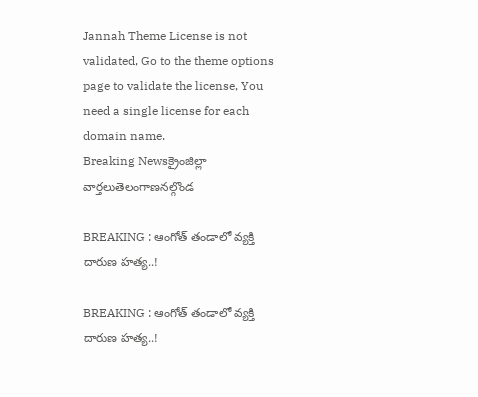Jannah Theme License is not validated, Go to the theme options page to validate the license, You need a single license for each domain name.
Breaking Newsక్రైంజిల్లా వార్తలుతెలంగాణనల్గొండ

BREAKING : ఆంగోత్ తండాలో వ్యక్తి దారుణ హత్య..!

BREAKING : ఆంగోత్ తండాలో వ్యక్తి దారుణ హత్య..!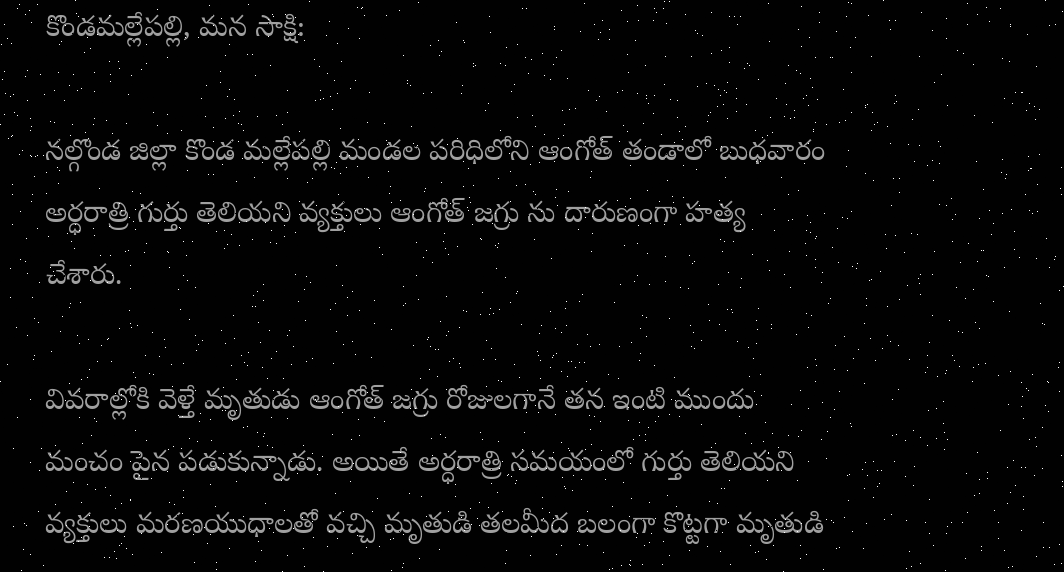కొండమల్లేపల్లి, మన సాక్షి:

నల్గొండ జిల్లా కొండ మల్లేపల్లి మండల పరిధిలోని ఆంగోత్ తండాలో బుధవారం అర్ధరాత్రి గుర్తు తెలియని వ్యక్తులు ఆంగోత్ జగ్రు ను దారుణంగా హత్య చేశారు.

వివరాల్లోకి వెళ్తే మృతుడు ఆంగోత్ జగ్రు రోజులగానే తన ఇంటి ముందు మంచం పైన పడుకున్నాడు. అయితే అర్ధరాత్రి సమయంలో గుర్తు తెలియని వ్యక్తులు మరణయుధాలతో వచ్చి మృతుడి తలమీద బలంగా కొట్టగా మృతుడి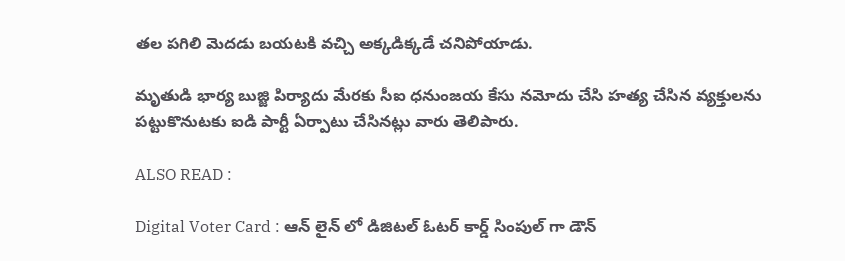తల పగిలి మెదడు బయటకి వచ్చి అక్కడిక్కడే చనిపోయాడు.

మృతుడి భార్య బుజ్జి పిర్యాదు మేరకు సీఐ ధనుంజయ కేసు నమోదు చేసి హత్య చేసిన వ్యక్తులను పట్టుకొనుటకు ఐడి పార్టీ ఏర్పాటు చేసినట్లు వారు తెలిపారు.

ALSO READ :

Digital Voter Card : ఆన్ లైన్ లో డిజిటల్ ఓటర్ కార్డ్ సింపుల్ గా డౌన్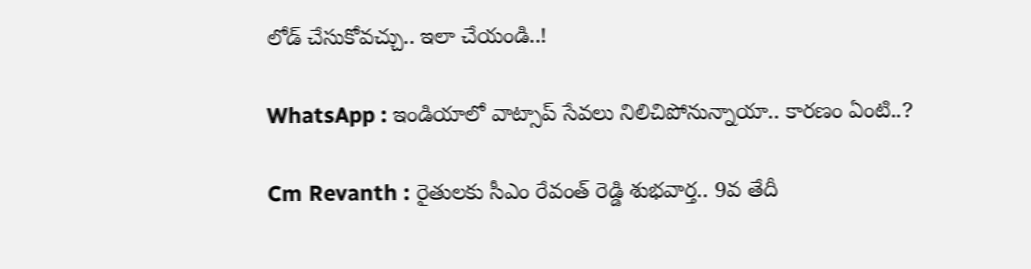లోడ్ చేసుకోవచ్చు.. ఇలా చేయండి..!

WhatsApp : ఇండియాలో వాట్సాప్ సేవలు నిలిచిపోనున్నాయా.. కారణం ఏంటి..?

Cm Revanth : రైతులకు సీఎం రేవంత్ రెడ్డి శుభవార్త.. 9వ తేదీ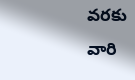వరకు వారి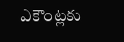ఎకౌంట్లకు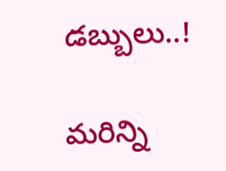డబ్బులు..!

మరిన్ని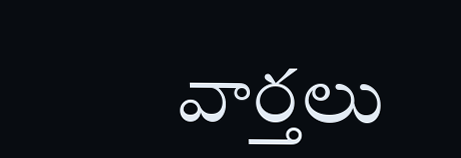వార్తలు